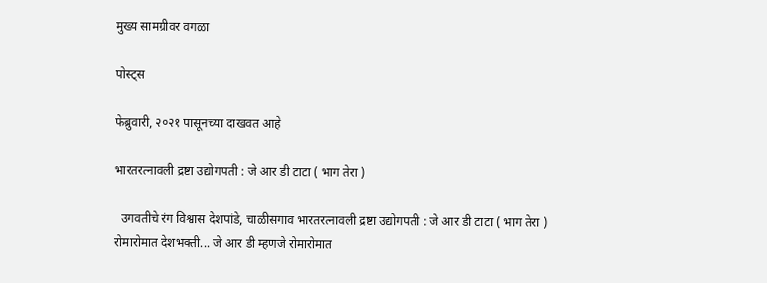मुख्य सामग्रीवर वगळा

पोस्ट्स

फेब्रुवारी, २०२१ पासूनच्या दाखवत आहे

भारतरत्नावली द्रष्टा उद्योगपती : जे आर डी टाटा ( भाग तेरा )

  उगवतीचे रंग विश्वास देशपांडे, चाळीसगाव भारतरत्नावली द्रष्टा उद्योगपती : जे आर डी टाटा ( भाग तेरा ) रोमारोमात देशभक्ती... जे आर डी म्हणजे रोमारोमात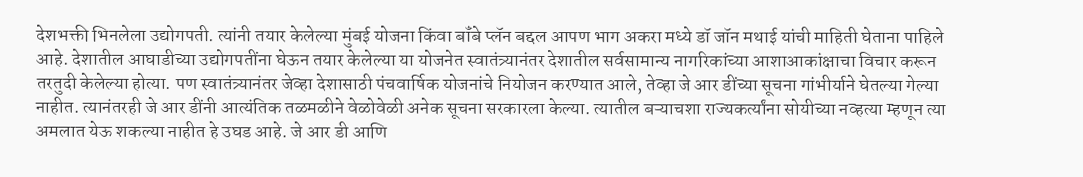देशभक्ती भिनलेला उद्योगपती. त्यांनी तयार केलेल्या मुंबई योजना किंवा बॉंबे प्लॅन बद्दल आपण भाग अकरा मध्ये डॉ जॉन मथाई यांची माहिती घेताना पाहिले आहे. देशातील आघाडीच्या उद्योगपतींना घेऊन तयार केलेल्या या योजनेत स्वातंत्र्यानंतर देशातील सर्वसामान्य नागरिकांच्या आशाआकांक्षाचा विचार करून तरतुदी केलेल्या होत्या. पण स्वातंत्र्यानंतर जेव्हा देशासाठी पंचवार्षिक योजनांचे नियोजन करण्यात आले, तेव्हा जे आर डींच्या सूचना गांभीर्याने घेतल्या गेल्या नाहीत. त्यानंतरही जे आर डींनी आत्यंतिक तळमळीने वेळोवेळी अनेक सूचना सरकारला केल्या. त्यातील बऱ्याचशा राज्यकर्त्यांना सोयीच्या नव्हत्या म्हणून त्या अमलात येऊ शकल्या नाहीत हे उघड आहे. जे आर डी आणि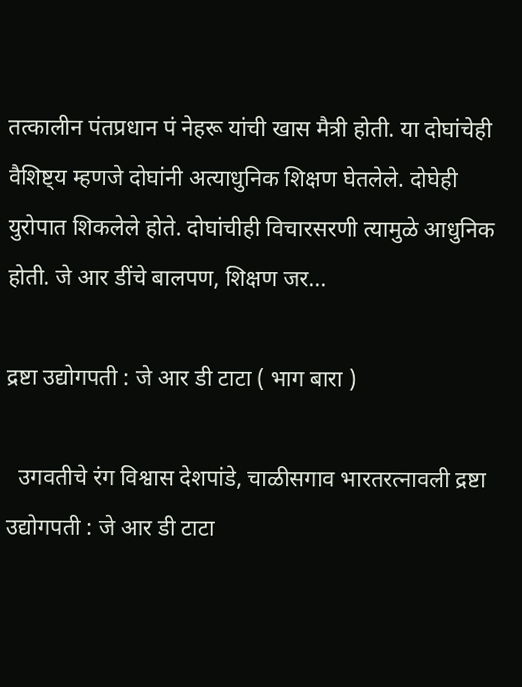तत्कालीन पंतप्रधान पं नेहरू यांची खास मैत्री होती. या दोघांचेही वैशिष्ट्य म्हणजे दोघांनी अत्याधुनिक शिक्षण घेतलेले. दोघेही युरोपात शिकलेले होते. दोघांचीही विचारसरणी त्यामुळे आधुनिक होती. जे आर डींचे बालपण, शिक्षण जर...

द्रष्टा उद्योगपती : जे आर डी टाटा ( भाग बारा )

  उगवतीचे रंग विश्वास देशपांडे, चाळीसगाव भारतरत्नावली द्रष्टा उद्योगपती : जे आर डी टाटा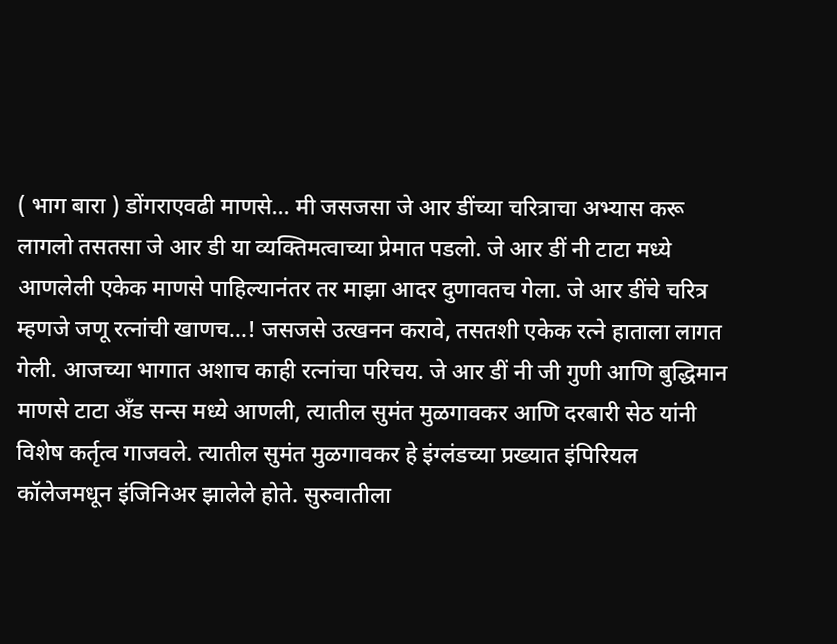( भाग बारा ) डोंगराएवढी माणसे... मी जसजसा जे आर डींच्या चरित्राचा अभ्यास करू लागलो तसतसा जे आर डी या व्यक्तिमत्वाच्या प्रेमात पडलो. जे आर डीं नी टाटा मध्ये आणलेली एकेक माणसे पाहिल्यानंतर तर माझा आदर दुणावतच गेला. जे आर डींचे चरित्र म्हणजे जणू रत्नांची खाणच...! जसजसे उत्खनन करावे, तसतशी एकेक रत्ने हाताला लागत गेली. आजच्या भागात अशाच काही रत्नांचा परिचय. जे आर डीं नी जी गुणी आणि बुद्धिमान माणसे टाटा अँड सन्स मध्ये आणली, त्यातील सुमंत मुळगावकर आणि दरबारी सेठ यांनी विशेष कर्तृत्व गाजवले. त्यातील सुमंत मुळगावकर हे इंग्लंडच्या प्रख्यात इंपिरियल कॉलेजमधून इंजिनिअर झालेले होते. सुरुवातीला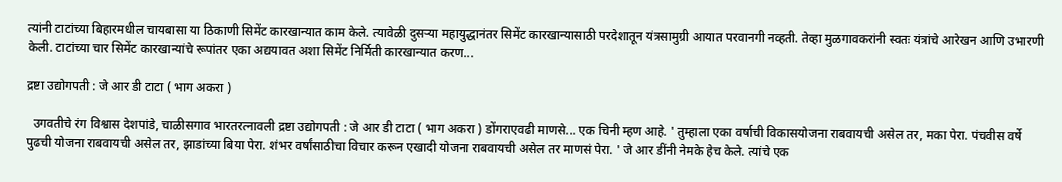त्यांनी टाटांच्या बिहारमधील चायबासा या ठिकाणी सिमेंट कारखान्यात काम केले. त्यावेळी दुसऱ्या महायुद्धानंतर सिमेंट कारखान्यासाठी परदेशातून यंत्रसामुग्री आयात परवानगी नव्हती. तेव्हा मुळगावकरांनी स्वतः यंत्रांचे आरेखन आणि उभारणी केली. टाटांच्या चार सिमेंट कारखान्यांचे रूपांतर एका अद्ययावत अशा सिमेंट निर्मिती कारखान्यात करण...

द्रष्टा उद्योगपती : जे आर डी टाटा ( भाग अकरा )

  उगवतीचे रंग विश्वास देशपांडे, चाळीसगाव भारतरत्नावली द्रष्टा उद्योगपती : जे आर डी टाटा ( भाग अकरा ) डोंगराएवढी माणसे... एक चिनी म्हण आहे. ' तुम्हाला एका वर्षाची विकासयोजना राबवायची असेल तर, मका पेरा. पंचवीस वर्षे पुढची योजना राबवायची असेल तर, झाडांच्या बिया पेरा. शंभर वर्षांसाठीचा विचार करून एखादी योजना राबवायची असेल तर माणसं पेरा. ' जे आर डींनी नेमके हेच केले. त्यांचे एक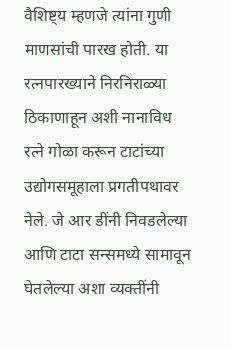वैशिष्ट्य म्हणजे त्यांना गुणी माणसांची पारख होती. या रत्नपारख्याने निरनिराळ्या ठिकाणाहून अशी नानाविध रत्ने गोळा करून टाटांच्या उद्योगसमूहाला प्रगतीपथावर नेले. जे आर डींनी निवडलेल्या आणि टाटा सन्समध्ये सामावून घेतलेल्या अशा व्यक्तींनी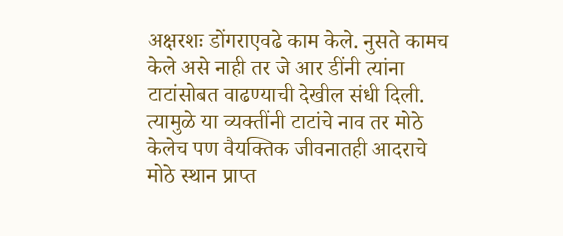अक्षरशः डोंगराएवढे काम केले. नुसते कामच केले असे नाही तर जे आर डींनी त्यांना टाटांसोबत वाढण्याची देखील संधी दिली. त्यामुळे या व्यक्तींनी टाटांचे नाव तर मोठे केलेच पण वैयक्तिक जीवनातही आदराचे मोठे स्थान प्राप्त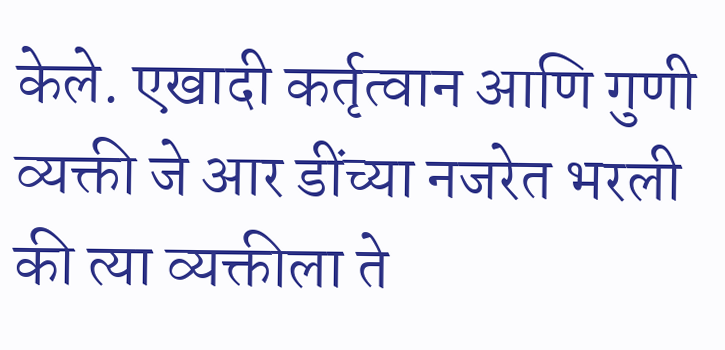केले. एखादी कर्तृत्वान आणि गुणी व्यक्ती जे आर डींच्या नजरेत भरली की त्या व्यक्तीला ते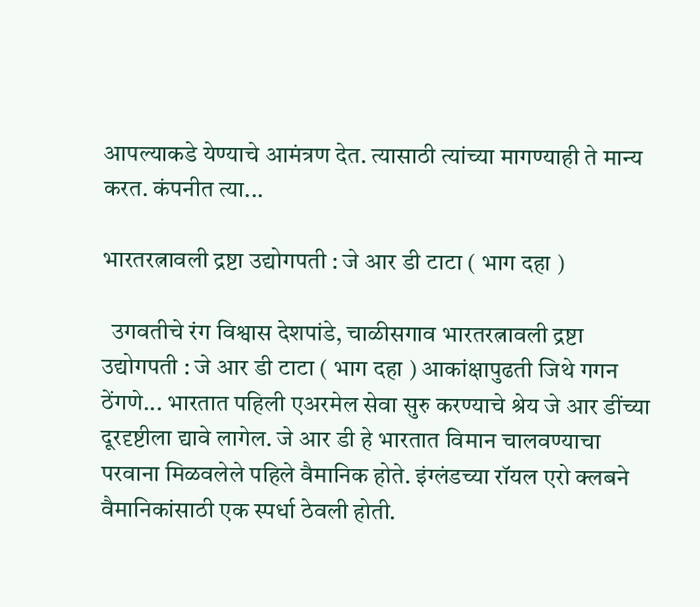आपल्याकडे येण्याचे आमंत्रण देत. त्यासाठी त्यांच्या मागण्याही ते मान्य करत. कंपनीत त्या...

भारतरत्नावली द्रष्टा उद्योगपती : जे आर डी टाटा ( भाग दहा )

  उगवतीचे रंग विश्वास देशपांडे, चाळीसगाव भारतरत्नावली द्रष्टा उद्योगपती : जे आर डी टाटा ( भाग दहा ) आकांक्षापुढती जिथे गगन ठेंगणे... भारतात पहिली एअरमेल सेवा सुरु करण्याचे श्रेय जे आर डींच्या दूरदृष्टीला द्यावे लागेल. जे आर डी हे भारतात विमान चालवण्याचा परवाना मिळवलेले पहिले वैमानिक होते. इंग्लंडच्या रॉयल एरो क्लबने वैमानिकांसाठी एक स्पर्धा ठेवली होती.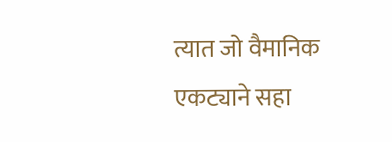त्यात जो वैमानिक एकट्याने सहा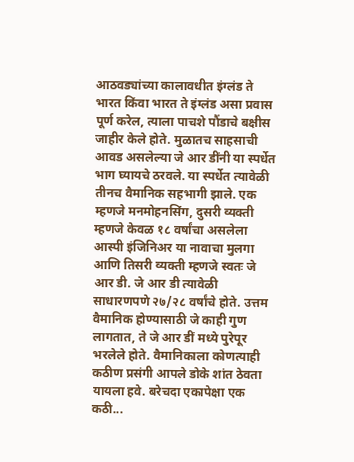आठवड्यांच्या कालावधीत इंग्लंड ते भारत किंवा भारत ते इंग्लंड असा प्रवास पूर्ण करेल, त्याला पाचशे पौंडाचे बक्षीस जाहीर केले होते. मुळातच साहसाची आवड असलेल्या जे आर डींनी या स्पर्धेत भाग घ्यायचे ठरवले. या स्पर्धेत त्यावेळी तीनच वैमानिक सहभागी झाले. एक म्हणजे मनमोहनसिंग, दुसरी व्यक्ती म्हणजे केवळ १८ वर्षांचा असलेला आस्पी इंजिनिअर या नावाचा मुलगा आणि तिसरी व्यक्ती म्हणजे स्वतः जे आर डी. जे आर डी त्यावेळी साधारणपणे २७/२८ वर्षांचे होते. उत्तम वैमानिक होण्यासाठी जे काही गुण लागतात, ते जे आर डीं मध्ये पुरेपूर भरलेले होते. वैमानिकाला कोणत्याही कठीण प्रसंगी आपले डोके शांत ठेवता यायला हवे. बरेचदा एकापेक्षा एक कठी...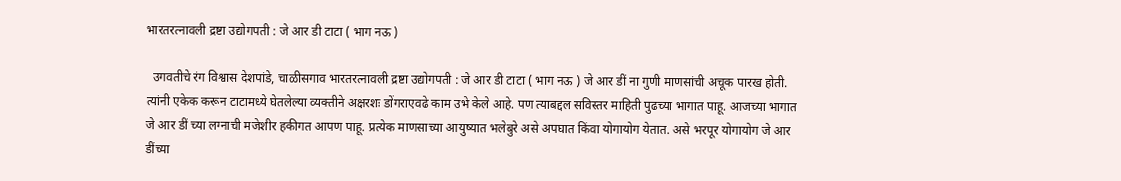भारतरत्नावली द्रष्टा उद्योगपती : जे आर डी टाटा ( भाग नऊ )

  उगवतीचे रंग विश्वास देशपांडे, चाळीसगाव भारतरत्नावली द्रष्टा उद्योगपती : जे आर डी टाटा ( भाग नऊ ) जे आर डीं ना गुणी माणसांची अचूक पारख होती. त्यांनी एकेक करून टाटामध्ये घेतलेल्या व्यक्तीने अक्षरशः डोंगराएवढे काम उभे केले आहे. पण त्याबद्दल सविस्तर माहिती पुढच्या भागात पाहू. आजच्या भागात जे आर डीं च्या लग्नाची मजेशीर हकीगत आपण पाहू. प्रत्येक माणसाच्या आयुष्यात भलेबुरे असे अपघात किंवा योगायोग येतात. असे भरपूर योगायोग जे आर डींच्या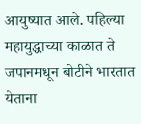आयुष्यात आले. पहिल्या महायुद्धाच्या काळात ते जपानमधून बोटीने भारतात येताना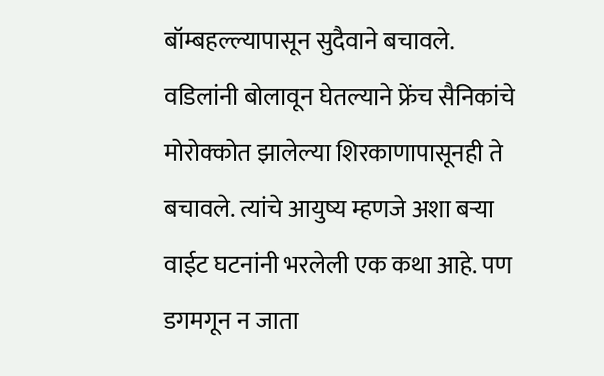बॉम्बहल्ल्यापासून सुदैवाने बचावले. वडिलांनी बोलावून घेतल्याने फ्रेंच सैनिकांचे मोरोक्कोत झालेल्या शिरकाणापासूनही ते बचावले. त्यांचे आयुष्य म्हणजे अशा बऱ्या वाईट घटनांनी भरलेली एक कथा आहे. पण डगमगून न जाता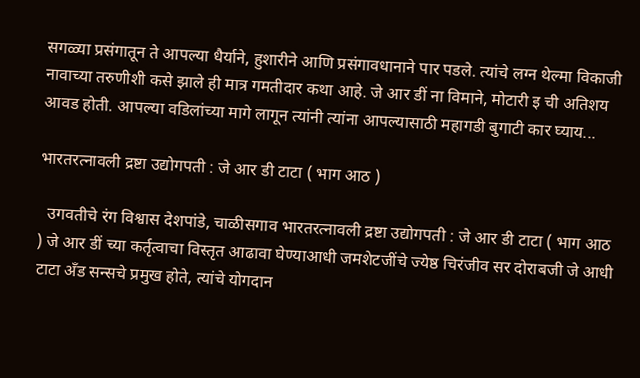सगळ्या प्रसंगातून ते आपल्या धैर्याने, हुशारीने आणि प्रसंगावधानाने पार पडले. त्यांचे लग्न थेल्मा विकाजी नावाच्या तरुणीशी कसे झाले ही मात्र गमतीदार कथा आहे. जे आर डीं ना विमाने, मोटारी इ ची अतिशय आवड होती. आपल्या वडिलांच्या मागे लागून त्यांनी त्यांना आपल्यासाठी महागडी बुगाटी कार घ्याय...

भारतरत्नावली द्रष्टा उद्योगपती : जे आर डी टाटा ( भाग आठ )

  उगवतीचे रंग विश्वास देशपांडे, चाळीसगाव भारतरत्नावली द्रष्टा उद्योगपती : जे आर डी टाटा ( भाग आठ ) जे आर डीं च्या कर्तृत्वाचा विस्तृत आढावा घेण्याआधी जमशेटजींचे ज्येष्ठ चिरंजीव सर दोराबजी जे आधी टाटा अँड सन्सचे प्रमुख होते, त्यांचे योगदान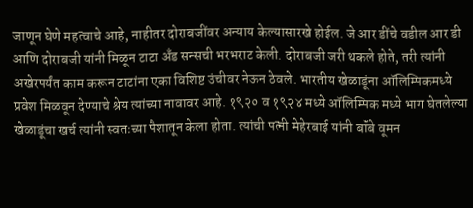जाणून घेणे महत्वाचे आहे, नाहीतर दोराबजींवर अन्याय केल्यासारखे होईल. जे आर डींचे वडील आर डी आणि दोराबजी यांनी मिळून टाटा अँड सन्सची भरभराट केली. दोराबजी जरी थकले होते, तरी त्यांनी अखेरपर्यंत काम करून टाटांना एका विशिष्ट उंचीवर नेऊन ठेवले. भारतीय खेळाडूंना ऑलिम्पिकमध्ये प्रवेश मिळवून देण्याचे श्रेय त्यांच्या नावावर आहे. १९२० व १९२४ मध्ये ऑलिम्पिक मध्ये भाग घेतलेल्या खेळाडूंचा खर्च त्यांनी स्वतःच्या पैशातून केला होता. त्यांची पत्नी मेहेरबाई यांनी बॉंबे वूमन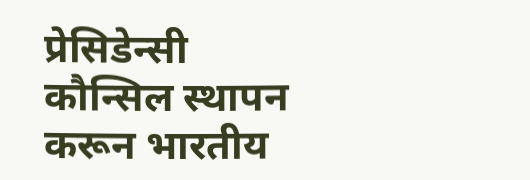प्रेसिडेन्सी कौन्सिल स्थापन करून भारतीय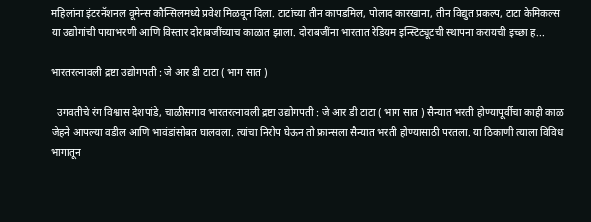महिलांना इंटरनॅशनल वूमेन्स कौन्सिलमध्ये प्रवेश मिळवून दिला. टाटांच्या तीन कापडमिल, पोलाद कारखाना, तीन विद्युत प्रकल्प, टाटा केमिकल्स या उद्योगांची पायाभरणी आणि विस्तार दोराबजींच्याच काळात झाला. दोराबजींना भारतात रेडियम इन्स्टिट्यूटची स्थापना करायची इच्छा ह...

भारतरत्नावली द्रष्टा उद्योगपती : जे आर डी टाटा ( भाग सात )

  उगवतीचे रंग विश्वास देशपांडे, चाळीसगाव भारतरत्नावली द्रष्टा उद्योगपती : जे आर डी टाटा ( भाग सात ) सैन्यात भरती होण्यापूर्वीचा काही काळ जेहने आपल्या वडील आणि भावंडांसोबत घालवला. त्यांचा निरोप घेऊन तो फ्रान्सला सैन्यात भरती होण्यासाठी परतला. या ठिकाणी त्याला विविध भागातून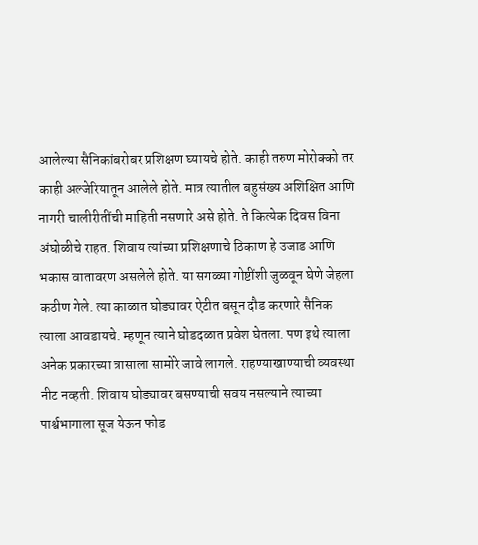आलेल्या सैनिकांबरोबर प्रशिक्षण घ्यायचे होते. काही तरुण मोरोक्को तर काही अल्जेरियातून आलेले होते. मात्र त्यातील बहुसंख्य अशिक्षित आणि नागरी चालीरीतींची माहिती नसणारे असे होते. ते कित्येक दिवस विना अंघोळीचे राहत. शिवाय त्यांच्या प्रशिक्षणाचे ठिकाण हे उजाड आणि भकास वातावरण असलेले होते. या सगळ्या गोष्टींशी जुळवून घेणे जेहला कठीण गेले. त्या काळात घोड्यावर ऐटीत बसून दौड करणारे सैनिक त्याला आवडायचे. म्हणून त्याने घोडदळात प्रवेश घेतला. पण इथे त्याला अनेक प्रकारच्या त्रासाला सामोरे जावे लागले. राहण्याखाण्याची व्यवस्था नीट नव्हती. शिवाय घोड्यावर बसण्याची सवय नसल्याने त्याच्या पार्श्वभागाला सूज येऊन फोड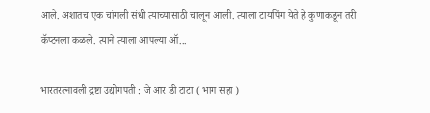आले. अशातच एक चांगली संधी त्याच्यासाठी चालून आली. त्याला टायपिंग येते हे कुणाकडून तरी कॅप्टनला कळले. त्याने त्याला आपल्या ऑ...

भारतरत्नावली द्रष्टा उद्योगपती : जे आर डी टाटा ( भाग सहा )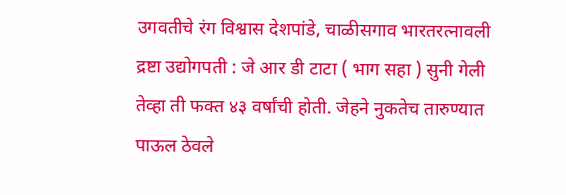उगवतीचे रंग विश्वास देशपांडे, चाळीसगाव भारतरत्नावली द्रष्टा उद्योगपती : जे आर डी टाटा ( भाग सहा ) सुनी गेली तेव्हा ती फक्त ४३ वर्षांची होती. जेहने नुकतेच तारुण्यात पाऊल ठेवले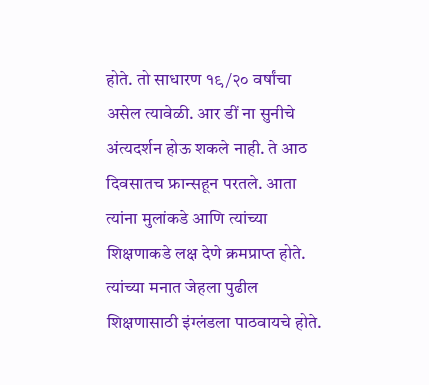होते. तो साधारण १९/२० वर्षांचा असेल त्यावेळी. आर डीं ना सुनीचे अंत्यदर्शन होऊ शकले नाही. ते आठ दिवसातच फ्रान्सहून परतले. आता त्यांना मुलांकडे आणि त्यांच्या शिक्षणाकडे लक्ष देणे क्रमप्राप्त होते. त्यांच्या मनात जेहला पुढील शिक्षणासाठी इंग्लंडला पाठवायचे होते.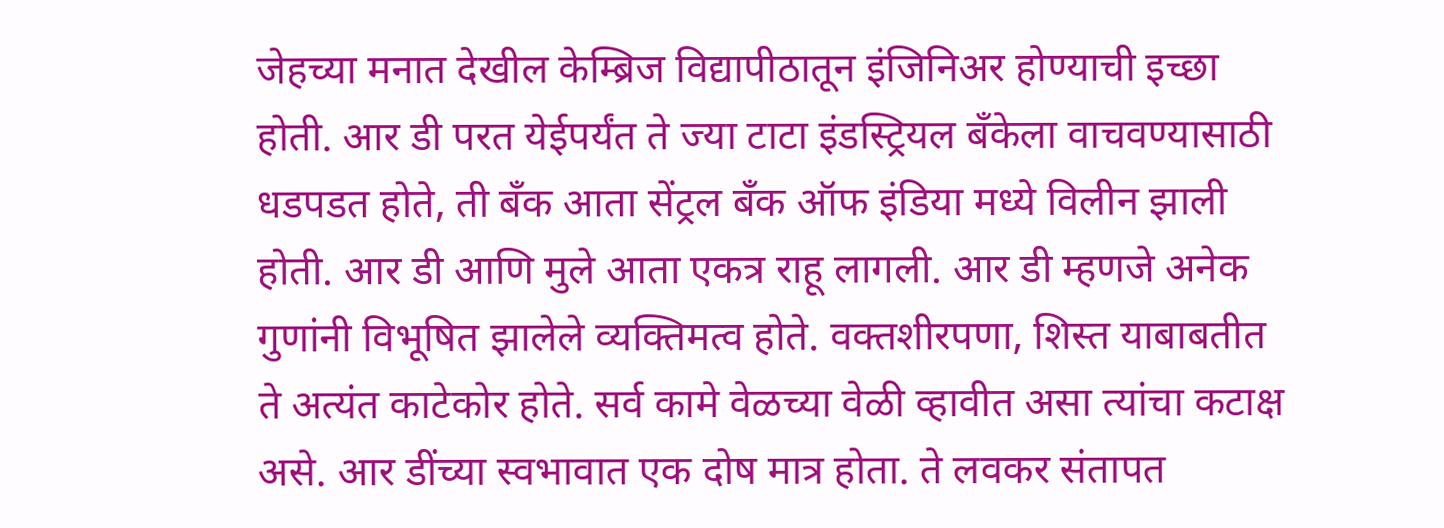जेहच्या मनात देखील केम्ब्रिज विद्यापीठातून इंजिनिअर होण्याची इच्छा होती. आर डी परत येईपर्यंत ते ज्या टाटा इंडस्ट्रियल बँकेला वाचवण्यासाठी धडपडत होते, ती बँक आता सेंट्रल बँक ऑफ इंडिया मध्ये विलीन झाली होती. आर डी आणि मुले आता एकत्र राहू लागली. आर डी म्हणजे अनेक गुणांनी विभूषित झालेले व्यक्तिमत्व होते. वक्तशीरपणा, शिस्त याबाबतीत ते अत्यंत काटेकोर होते. सर्व कामे वेळच्या वेळी व्हावीत असा त्यांचा कटाक्ष असे. आर डींच्या स्वभावात एक दोष मात्र होता. ते लवकर संतापत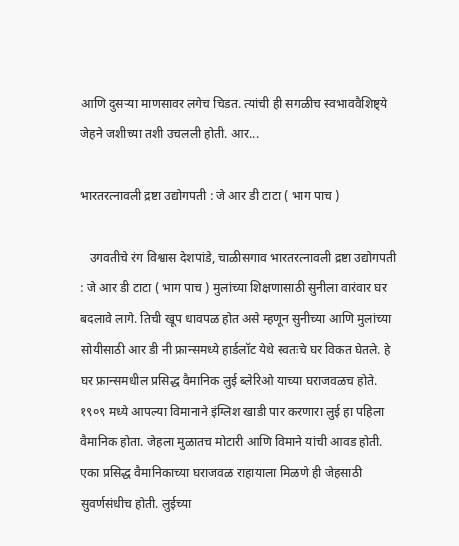आणि दुसऱ्या माणसावर लगेच चिडत. त्यांची ही सगळीच स्वभाववैशिष्ट्ये जेहने जशीच्या तशी उचलली होती. आर...

भारतरत्नावली द्रष्टा उद्योगपती : जे आर डी टाटा ( भाग पाच )

   उगवतीचे रंग विश्वास देशपांडे, चाळीसगाव भारतरत्नावली द्रष्टा उद्योगपती : जे आर डी टाटा ( भाग पाच ) मुलांच्या शिक्षणासाठी सुनीला वारंवार घर बदलावे लागे. तिची खूप धावपळ होत असे म्हणून सुनीच्या आणि मुलांच्या सोयीसाठी आर डी नी फ्रान्समध्ये हार्डलॉट येथे स्वतःचे घर विकत घेतले. हे घर फ्रान्समधील प्रसिद्ध वैमानिक लुई ब्लेरिओ याच्या घराजवळच होते. १९०९ मध्ये आपल्या विमानाने इंग्लिश खाडी पार करणारा लुई हा पहिला वैमानिक होता. जेहला मुळातच मोटारी आणि विमाने यांची आवड होती. एका प्रसिद्ध वैमानिकाच्या घराजवळ राहायाला मिळणे ही जेहसाठी सुवर्णसंधीच होती. लुईच्या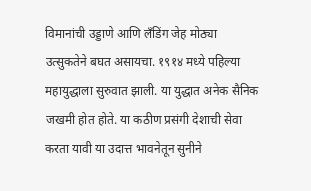विमानांची उड्डाणे आणि लँडिंग जेह मोठ्या उत्सुकतेने बघत असायचा. १९१४ मध्ये पहिल्या महायुद्धाला सुरुवात झाली. या युद्धात अनेक सैनिक जखमी होत होते. या कठीण प्रसंगी देशाची सेवा करता यावी या उदात्त भावनेतून सुनीने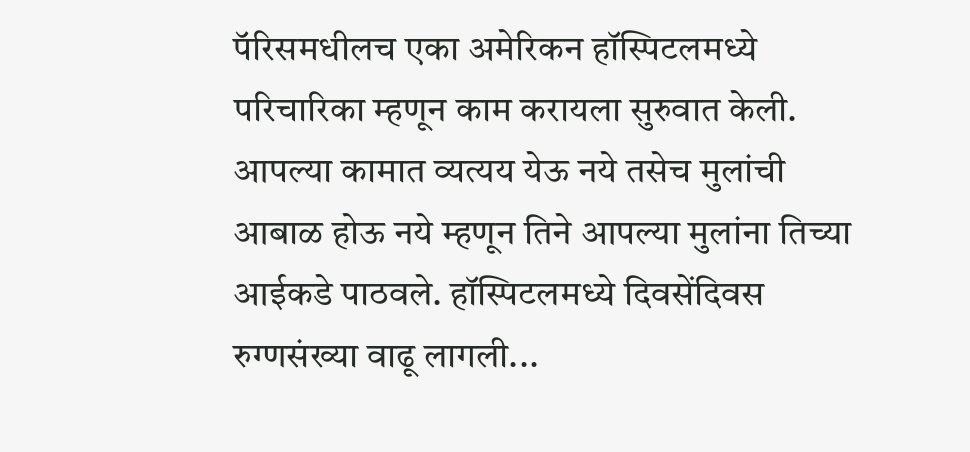पॅरिसमधीलच एका अमेरिकन हॉस्पिटलमध्ये परिचारिका म्हणून काम करायला सुरुवात केली. आपल्या कामात व्यत्यय येऊ नये तसेच मुलांची आबाळ होऊ नये म्हणून तिने आपल्या मुलांना तिच्या आईकडे पाठवले. हॉस्पिटलमध्ये दिवसेंदिवस रुग्णसंख्या वाढू लागली...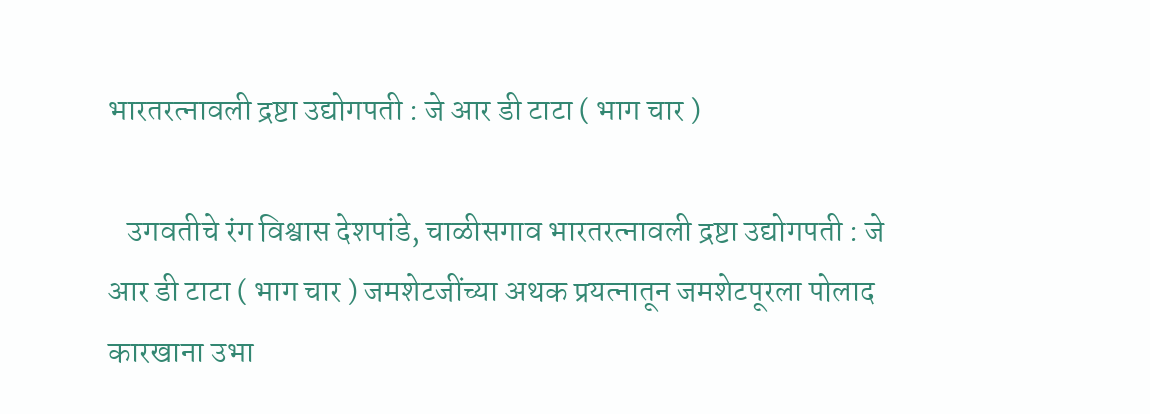भारतरत्नावली द्रष्टा उद्योगपती : जे आर डी टाटा ( भाग चार )

   उगवतीचे रंग विश्वास देशपांडे, चाळीसगाव भारतरत्नावली द्रष्टा उद्योगपती : जे आर डी टाटा ( भाग चार ) जमशेटजींच्या अथक प्रयत्नातून जमशेटपूरला पोलाद कारखाना उभा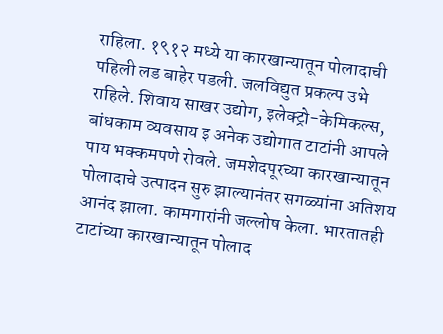राहिला. १९१२ मध्ये या कारखान्यातून पोलादाची पहिली लड बाहेर पडली. जलविद्युत प्रकल्प उभे राहिले. शिवाय साखर उद्योग, इलेक्ट्रो-केमिकल्स, बांधकाम व्यवसाय इ अनेक उद्योगात टाटांनी आपले पाय भक्कमपणे रोवले. जमशेदपूरच्या कारखान्यातून पोलादाचे उत्पादन सुरु झाल्यानंतर सगळ्यांना अतिशय आनंद झाला. कामगारांनी जल्लोष केला. भारतातही टाटांच्या कारखान्यातून पोलाद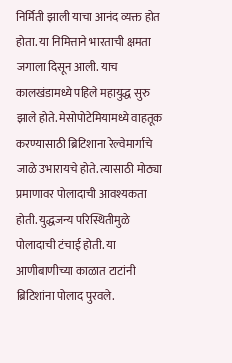निर्मिती झाली याचा आनंद व्यक्त होत होता. या निमित्ताने भारताची क्षमता जगाला दिसून आली. याच कालखंडामध्ये पहिले महायुद्ध सुरु झाले होते. मेसोपोटेमियामध्ये वाहतूक करण्यासाठी ब्रिटिशाना रेल्वेमार्गाचे जाळे उभारायचे होते. त्यासाठी मोठ्या प्रमाणावर पोलादाची आवश्यकता होती. युद्धजन्य परिस्थितीमुळे पोलादाची टंचाई होती. या आणीबाणीच्या काळात टाटांनी ब्रिटिशांना पोलाद पुरवले.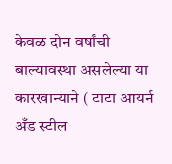केवळ दोन वर्षांची बाल्यावस्था असलेल्या या कारखान्याने ( टाटा आयर्न अँड स्टील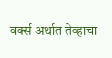वर्क्स अर्थात तेव्हाचा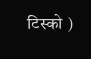टिस्को )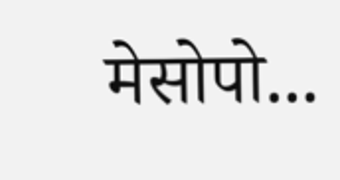मेसोपो...